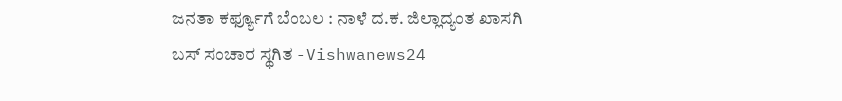ಜನತಾ ಕರ್ಫ್ಯೂಗೆ ಬೆಂಬಲ : ನಾಳೆ ದ.ಕ. ಜಿಲ್ಲಾದ್ಯಂತ ಖಾಸಗಿ ಬಸ್ ಸಂಚಾರ ಸ್ಥಗಿತ -Vishwanews24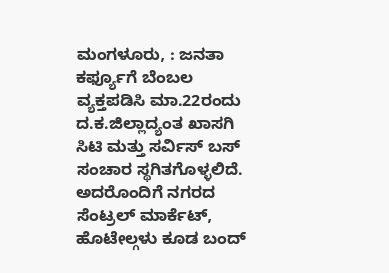ಮಂಗಳೂರು, : ಜನತಾ ಕರ್ಫ್ಯೂಗೆ ಬೆಂಬಲ ವ್ಯಕ್ತಪಡಿಸಿ ಮಾ.22ರಂದು ದ.ಕ.ಜಿಲ್ಲಾದ್ಯಂತ ಖಾಸಗಿ ಸಿಟಿ ಮತ್ತು ಸರ್ವಿಸ್ ಬಸ್ ಸಂಚಾರ ಸ್ಥಗಿತಗೊಳ್ಳಲಿದೆ. ಅದರೊಂದಿಗೆ ನಗರದ ಸೆಂಟ್ರಲ್ ಮಾರ್ಕೆಟ್, ಹೊಟೇಲ್ಗಳು ಕೂಡ ಬಂದ್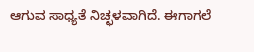ಆಗುವ ಸಾಧ್ಯತೆ ನಿಚ್ಛಳವಾಗಿದೆ. ಈಗಾಗಲೆ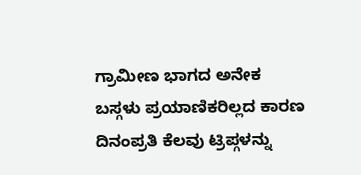ಗ್ರಾಮೀಣ ಭಾಗದ ಅನೇಕ ಬಸ್ಗಳು ಪ್ರಯಾಣಿಕರಿಲ್ಲದ ಕಾರಣ ದಿನಂಪ್ರತಿ ಕೆಲವು ಟ್ರಿಪ್ಗಳನ್ನು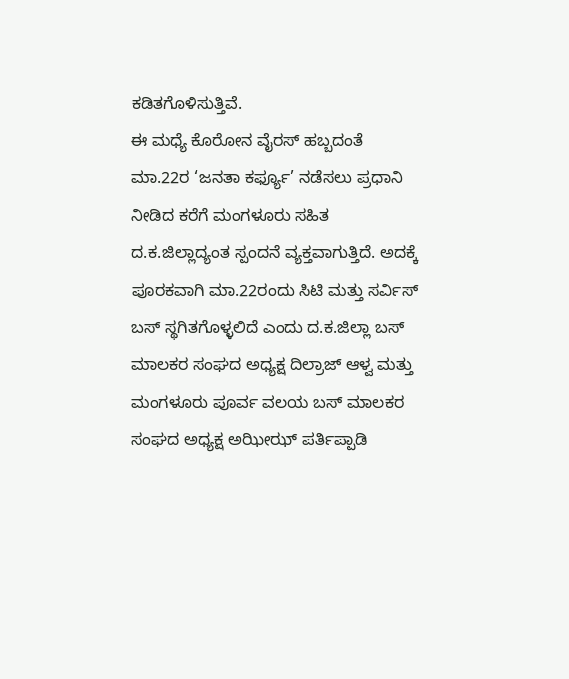ಕಡಿತಗೊಳಿಸುತ್ತಿವೆ.
ಈ ಮಧ್ಯೆ ಕೊರೋನ ವೈರಸ್ ಹಬ್ಬದಂತೆ ಮಾ.22ರ ‘ಜನತಾ ಕರ್ಫ್ಯೂ’ ನಡೆಸಲು ಪ್ರಧಾನಿ ನೀಡಿದ ಕರೆಗೆ ಮಂಗಳೂರು ಸಹಿತ ದ.ಕ.ಜಿಲ್ಲಾದ್ಯಂತ ಸ್ಪಂದನೆ ವ್ಯಕ್ತವಾಗುತ್ತಿದೆ. ಅದಕ್ಕೆ ಪೂರಕವಾಗಿ ಮಾ.22ರಂದು ಸಿಟಿ ಮತ್ತು ಸರ್ವಿಸ್ ಬಸ್ ಸ್ಥಗಿತಗೊಳ್ಳಲಿದೆ ಎಂದು ದ.ಕ.ಜಿಲ್ಲಾ ಬಸ್ ಮಾಲಕರ ಸಂಘದ ಅಧ್ಯಕ್ಷ ದಿಲ್ರಾಜ್ ಆಳ್ವ ಮತ್ತು ಮಂಗಳೂರು ಪೂರ್ವ ವಲಯ ಬಸ್ ಮಾಲಕರ ಸಂಘದ ಅಧ್ಯಕ್ಷ ಅಝೀಝ್ ಪರ್ತಿಪ್ಪಾಡಿ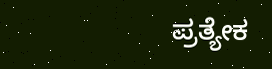ಪ್ರತ್ಯೇಕ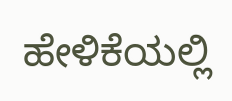ಹೇಳಿಕೆಯಲ್ಲಿ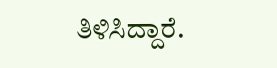ತಿಳಿಸಿದ್ದಾರೆ.